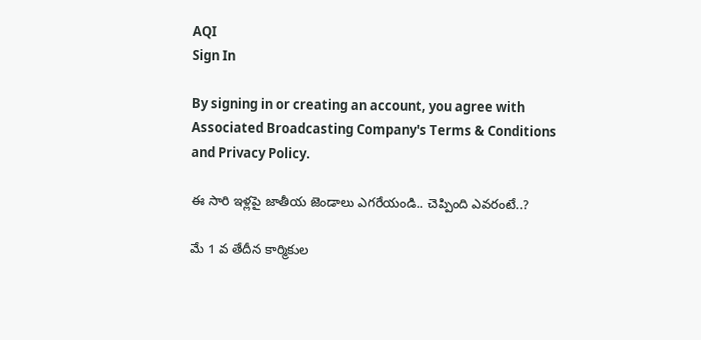AQI
Sign In

By signing in or creating an account, you agree with Associated Broadcasting Company's Terms & Conditions and Privacy Policy.

ఈ సారి ఇళ్లపై జాతీయ జెండాలు ఎగరేయండి.. చెప్పింది ఎవరంటే..?

మే 1 వ తేదీన కార్మికుల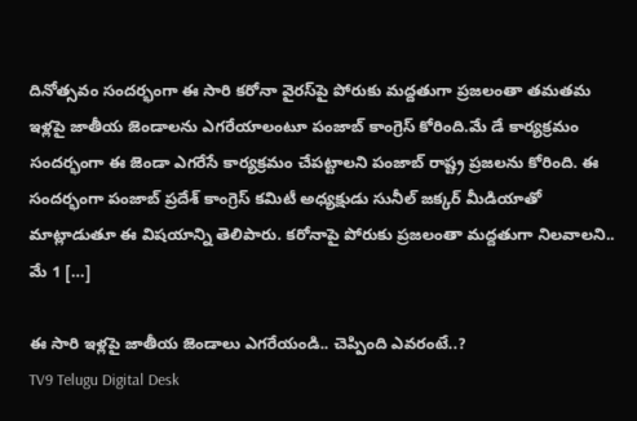దినోత్సవం సందర్భంగా ఈ సారి కరోనా వైరస్‌పై పోరుకు మద్దతుగా ప్రజలంతా తమతమ ఇళ్లపై జాతీయ జెండాలను ఎగరేయాలంటూ పంజాబ్‌ కాంగ్రెస్ కోరింది.మే డే కార్యక్రమం సందర్భంగా ఈ జెండా ఎగరేసే కార్యక్రమం చేపట్టాలని పంజాబ్ రాష్ట్ర ప్రజలను కోరింది. ఈ సందర్భంగా పంజాబ్ ప్రదేశ్ కాంగ్రెస్ కమిటీ అధ్యక్షుడు సునీల్ జక్కర్ మీడియాతో మాట్లాడుతూ ఈ విషయాన్ని తెలిపారు. కరోనాపై పోరుకు ప్రజలంతా మద్దతుగా నిలవాలని.. మే 1 […]

ఈ సారి ఇళ్లపై జాతీయ జెండాలు ఎగరేయండి.. చెప్పింది ఎవరంటే..?
TV9 Telugu Digital Desk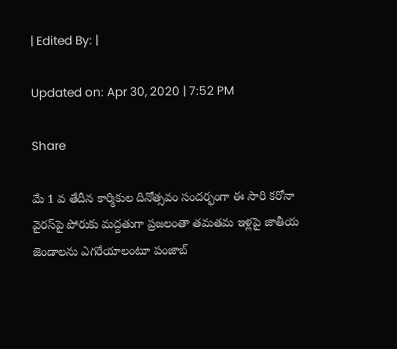| Edited By: |

Updated on: Apr 30, 2020 | 7:52 PM

Share

మే 1 వ తేదీన కార్మికుల దినోత్సవం సందర్భంగా ఈ సారి కరోనా వైరస్‌పై పోరుకు మద్దతుగా ప్రజలంతా తమతమ ఇళ్లపై జాతీయ జెండాలను ఎగరేయాలంటూ పంజాబ్‌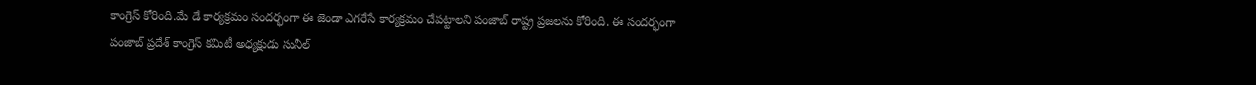కాంగ్రెస్ కోరింది.మే డే కార్యక్రమం సందర్భంగా ఈ జెండా ఎగరేసే కార్యక్రమం చేపట్టాలని పంజాబ్ రాష్ట్ర ప్రజలను కోరింది. ఈ సందర్భంగా పంజాబ్ ప్రదేశ్ కాంగ్రెస్ కమిటీ అధ్యక్షుడు సునీల్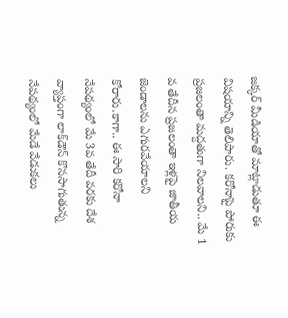జక్కర్ మీడియాతో మాట్లాడుతూ ఈ విషయాన్ని తెలిపారు. కరోనాపై పోరుకు ప్రజలంతా మద్దతుగా నిలవాలని.. మే 1 వ తేదీన ప్రజలంతా ఇళ్లపై జాతీయ జెండాలను ఎగురవేయాలని కోరారు.కాగా.. ఈ సారి కరోనా నేపథ్యంలో మే 3వ తేదీ వరకు దేశ వ్యాప్తంగా లాక్‌డౌన్ కొనసాగుతున్న నేపథ్యంలో మేడే వేడుకలు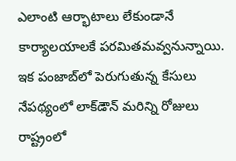ఎలాంటి ఆర్భాటాలు లేకుండానే కార్యాలయాలకే పరమితమవ్వనున్నాయి. ఇక పంజాబ్‌లో పెరుగుతున్న కేసులు నేపథ్యంలో లాక్‌డౌన్‌ మరిన్ని రోజులు రాష్ట్రంలో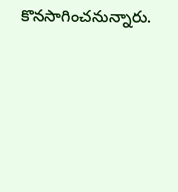కొనసాగించనున్నారు.